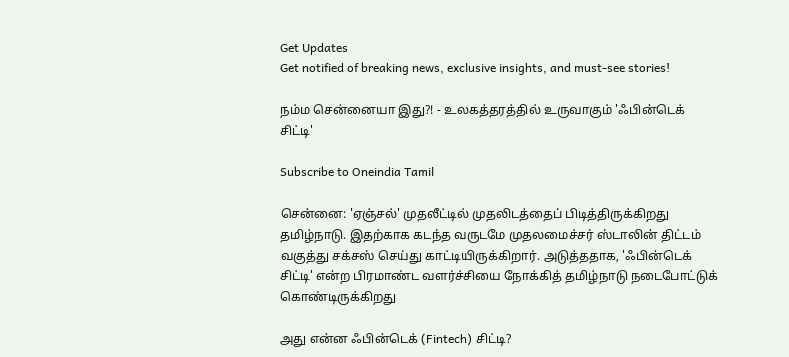Get Updates
Get notified of breaking news, exclusive insights, and must-see stories!

நம்ம சென்னையா இது?! - உலகத்தரத்தில் உருவாகும் 'ஃபின்டெக் சிட்டி'

Subscribe to Oneindia Tamil

சென்னை: 'ஏஞ்சல்' முதலீட்டில் முதலிடத்தைப் பிடித்திருக்கிறது தமிழ்நாடு. இதற்காக கடந்த வருடமே முதலமைச்சர் ஸ்டாலின் திட்டம் வகுத்து சக்சஸ் செய்து காட்டியிருக்கிறார். அடுத்ததாக, 'ஃபின்டெக் சிட்டி' என்ற பிரமாண்ட வளர்ச்சியை நோக்கித் தமிழ்நாடு நடைபோட்டுக் கொண்டிருக்கிறது

அது என்ன ஃபின்டெக் (Fintech) சிட்டி?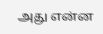அது என்ன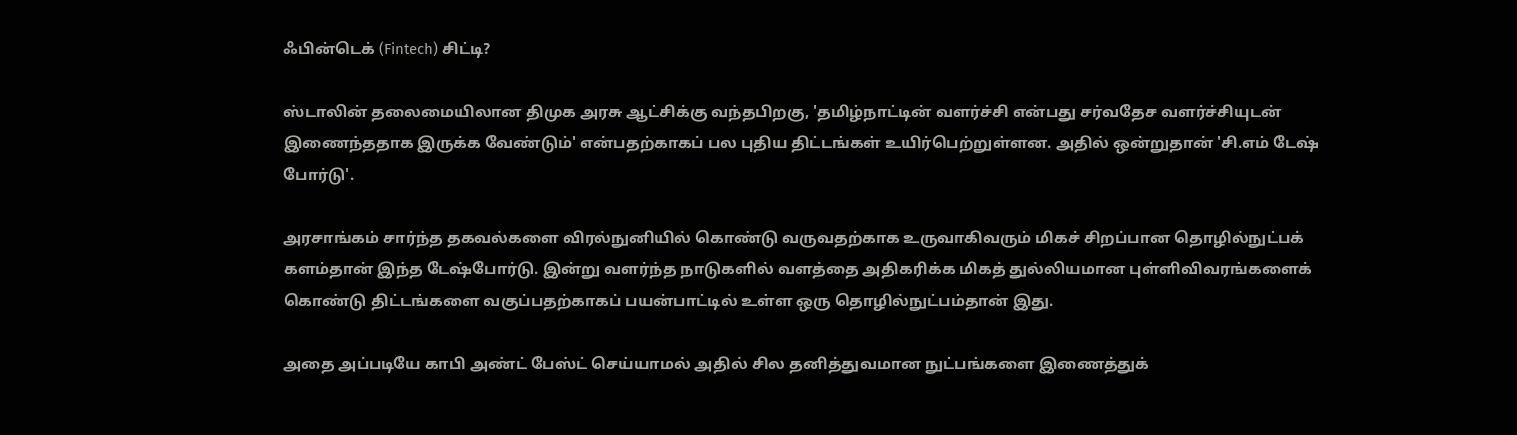ஃபின்டெக் (Fintech) சிட்டி?

ஸ்டாலின் தலைமையிலான திமுக அரசு ஆட்சிக்கு வந்தபிறகு, 'தமிழ்நாட்டின் வளர்ச்சி என்பது சர்வதேச வளர்ச்சியுடன் இணைந்ததாக இருக்க வேண்டும்' என்பதற்காகப் பல புதிய திட்டங்கள் உயிர்பெற்றுள்ளன. அதில் ஒன்றுதான் 'சி.எம் டேஷ் போர்டு'.

அரசாங்கம் சார்ந்த தகவல்களை விரல்நுனியில் கொண்டு வருவதற்காக உருவாகிவரும் மிகச் சிறப்பான தொழில்நுட்பக் களம்தான் இந்த டேஷ்போர்டு. இன்று வளர்ந்த நாடுகளில் வளத்தை அதிகரிக்க மிகத் துல்லியமான புள்ளிவிவரங்களைக் கொண்டு திட்டங்களை வகுப்பதற்காகப் பயன்பாட்டில் உள்ள ஒரு தொழில்நுட்பம்தான் இது.

அதை அப்படியே காபி அண்ட் பேஸ்ட் செய்யாமல் அதில் சில தனித்துவமான நுட்பங்களை இணைத்துக்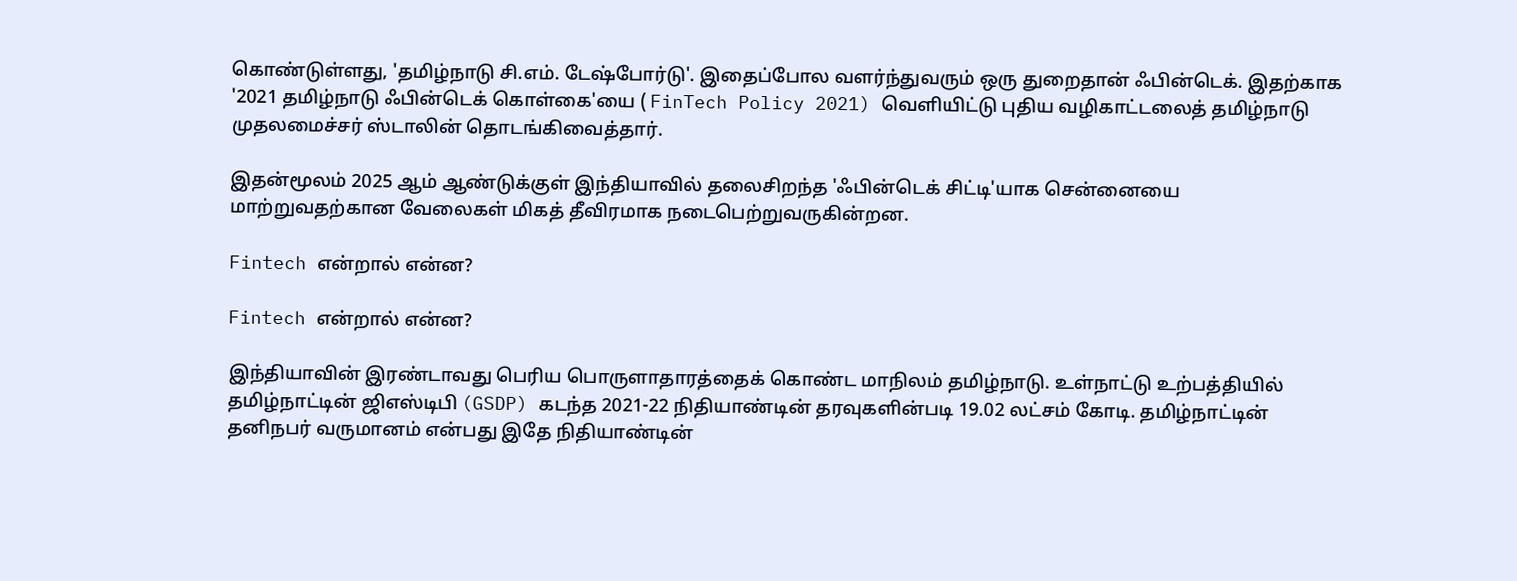கொண்டுள்ளது, 'தமிழ்நாடு சி.எம். டேஷ்போர்டு'. இதைப்போல வளர்ந்துவரும் ஒரு துறைதான் ஃபின்டெக். இதற்காக '2021 தமிழ்நாடு ஃபின்டெக் கொள்கை'யை ( FinTech Policy 2021) வெளியிட்டு புதிய வழிகாட்டலைத் தமிழ்நாடு முதலமைச்சர் ஸ்டாலின் தொடங்கிவைத்தார்.

இதன்மூலம் 2025 ஆம் ஆண்டுக்குள் இந்தியாவில் தலைசிறந்த 'ஃபின்டெக் சிட்டி'யாக சென்னையை மாற்றுவதற்கான வேலைகள் மிகத் தீவிரமாக நடைபெற்றுவருகின்றன.

Fintech என்றால் என்ன?

Fintech என்றால் என்ன?

இந்தியாவின் இரண்டாவது பெரிய பொருளாதாரத்தைக் கொண்ட மாநிலம் தமிழ்நாடு. உள்நாட்டு உற்பத்தியில் தமிழ்நாட்டின் ஜிஎஸ்டிபி (GSDP) கடந்த 2021-22 நிதியாண்டின் தரவுகளின்படி 19.02 லட்சம் கோடி. தமிழ்நாட்டின் தனிநபர் வருமானம் என்பது இதே நிதியாண்டின்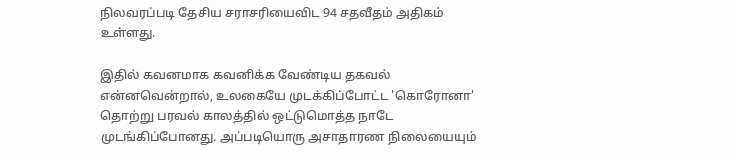நிலவரப்படி தேசிய சராசரியைவிட 94 சதவீதம் அதிகம் உள்ளது.

இதில் கவனமாக கவனிக்க வேண்டிய தகவல் என்னவென்றால், உலகையே முடக்கிப்போட்ட 'கொரோனா' தொற்று பரவல் காலத்தில் ஒட்டுமொத்த நாடே முடங்கிப்போனது. அப்படியொரு அசாதாரண நிலையையும்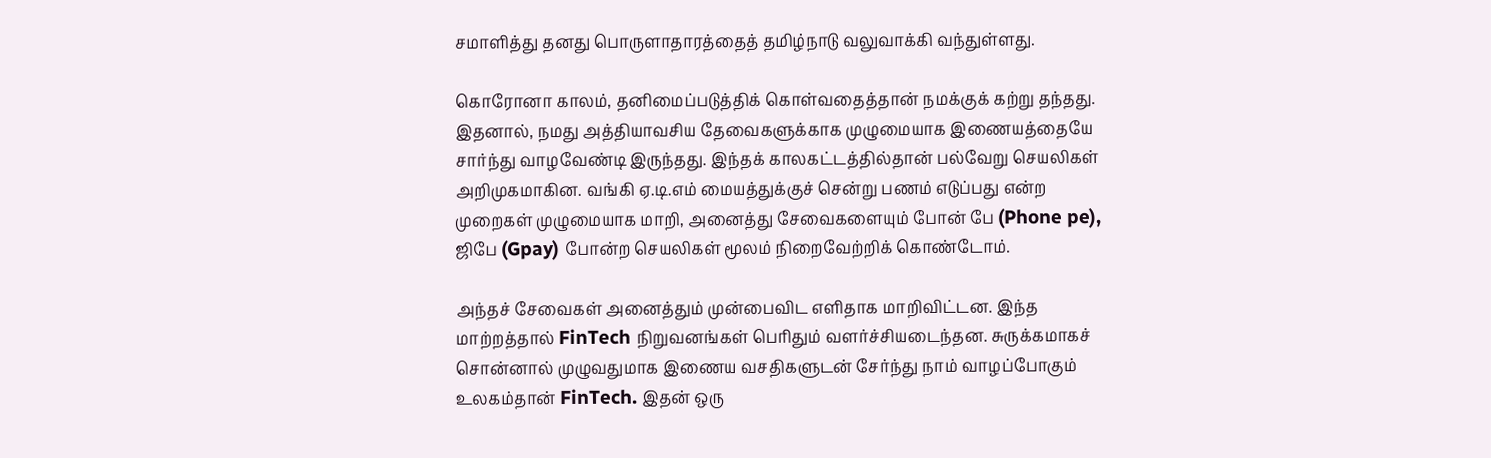சமாளித்து தனது பொருளாதாரத்தைத் தமிழ்நாடு வலுவாக்கி வந்துள்ளது.

கொரோனா காலம், தனிமைப்படுத்திக் கொள்வதைத்தான் நமக்குக் கற்று தந்தது. இதனால், நமது அத்தியாவசிய தேவைகளுக்காக முழுமையாக இணையத்தையே சார்ந்து வாழவேண்டி இருந்தது. இந்தக் காலகட்டத்தில்தான் பல்வேறு செயலிகள் அறிமுகமாகின. வங்கி ஏ.டி.எம் மையத்துக்குச் சென்று பணம் எடுப்பது என்ற முறைகள் முழுமையாக மாறி, அனைத்து சேவைகளையும் போன் பே (Phone pe), ஜிபே (Gpay) போன்ற செயலிகள் மூலம் நிறைவேற்றிக் கொண்டோம்.

அந்தச் சேவைகள் அனைத்தும் முன்பைவிட எளிதாக மாறிவிட்டன. இந்த மாற்றத்தால் FinTech நிறுவனங்கள் பெரிதும் வளர்ச்சியடைந்தன. சுருக்கமாகச் சொன்னால் முழுவதுமாக இணைய வசதிகளுடன் சேர்ந்து நாம் வாழப்போகும் உலகம்தான் FinTech. இதன் ஒரு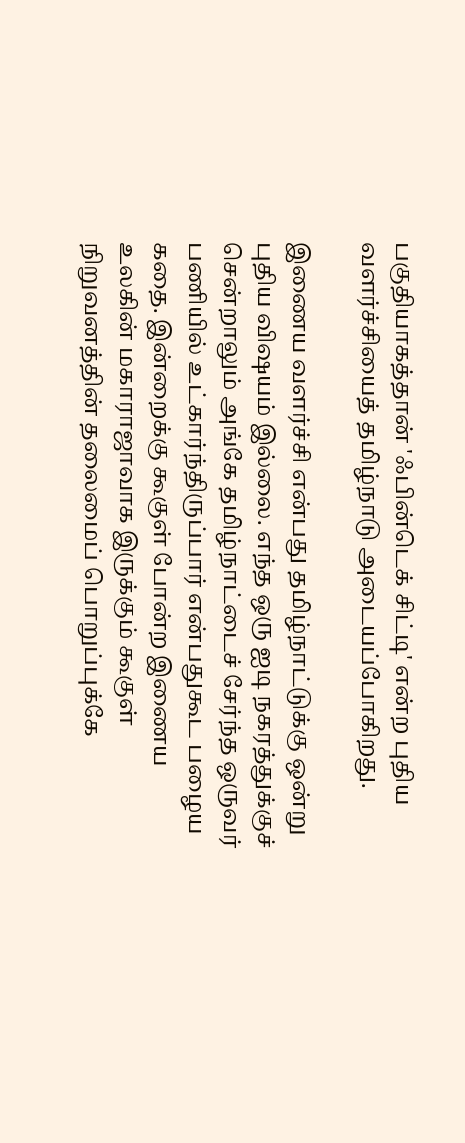பகுதியாகத்தான் 'ஃபின்டெக் சிட்டி' என்ற புதிய வளர்ச்சியைத் தமிழ்நாடு அடையப்போகிறது.

இணைய வளர்ச்சி என்பது தமிழ்நாட்டுக்கு ஒன்று புதிய விஷயம் இல்லை. எந்த ஒரு ஐடி நகரத்துக்குச் சென்றாலும் அங்கே தமிழ்நாட்டைச் சேர்ந்த ஒருவர் பணியில் உட்கார்ந்திருப்பார் என்பதுகூட பழைய கதை. இன்றைக்கு கூகுள் போன்ற இணைய உலகின் மகாராஜாவாக இருக்கும் கூகுள் நிறுவனத்தின் தலைமைப் பொறுப்புக்கே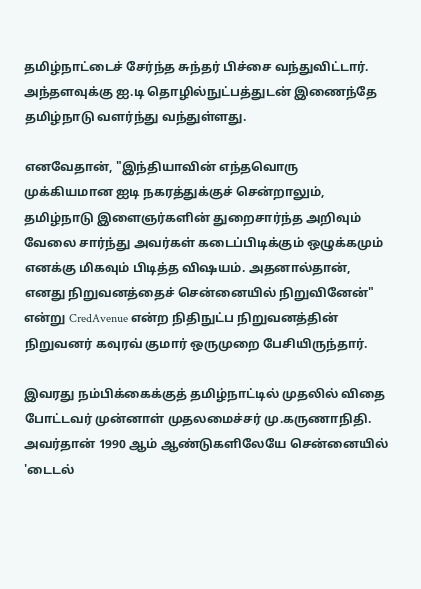தமிழ்நாட்டைச் சேர்ந்த சுந்தர் பிச்சை வந்துவிட்டார். அந்தளவுக்கு ஐ.டி தொழில்நுட்பத்துடன் இணைந்தே தமிழ்நாடு வளர்ந்து வந்துள்ளது.

எனவேதான், "இந்தியாவின் எந்தவொரு முக்கியமான ஐடி நகரத்துக்குச் சென்றாலும், தமிழ்நாடு இளைஞர்களின் துறைசார்ந்த அறிவும் வேலை சார்ந்து அவர்கள் கடைப்பிடிக்கும் ஒழுக்கமும் எனக்கு மிகவும் பிடித்த விஷயம். அதனால்தான், எனது நிறுவனத்தைச் சென்னையில் நிறுவினேன்" என்று CredAvenue என்ற நிதிநுட்ப நிறுவனத்தின் நிறுவனர் கவுரவ் குமார் ஒருமுறை பேசியிருந்தார்.

இவரது நம்பிக்கைக்குத் தமிழ்நாட்டில் முதலில் விதை போட்டவர் முன்னாள் முதலமைச்சர் மு.கருணாநிதி. அவர்தான் 1990 ஆம் ஆண்டுகளிலேயே சென்னையில் 'டைடல்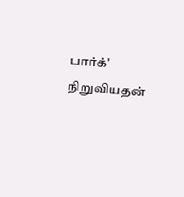பார்க்' நிறுவியதன்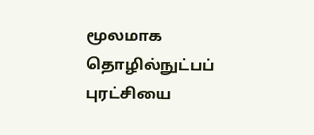மூலமாக தொழில்நுட்பப் புரட்சியை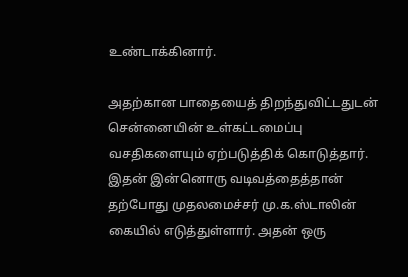உண்டாக்கினார்.

அதற்கான பாதையைத் திறந்துவிட்டதுடன் சென்னையின் உள்கட்டமைப்பு வசதிகளையும் ஏற்படுத்திக் கொடுத்தார். இதன் இன்னொரு வடிவத்தைத்தான் தற்போது முதலமைச்சர் மு.க.ஸ்டாலின் கையில் எடுத்துள்ளார். அதன் ஒரு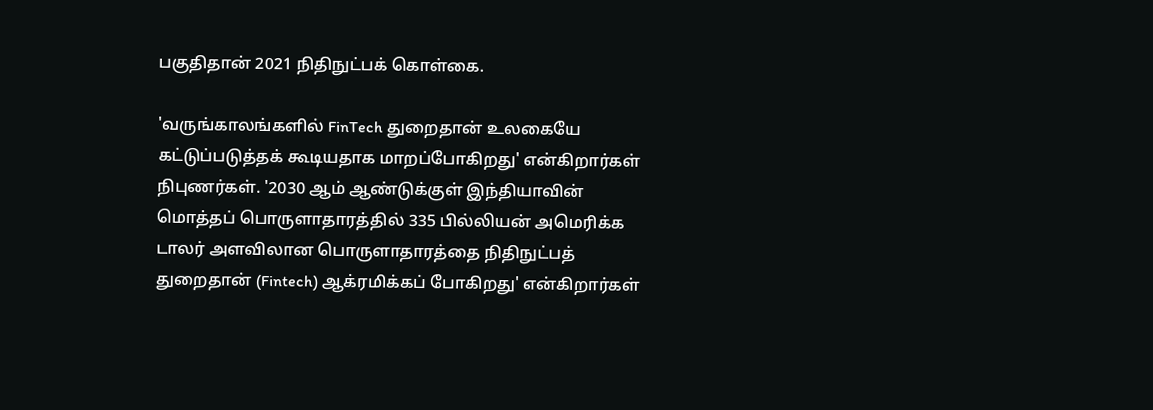பகுதிதான் 2021 நிதிநுட்பக் கொள்கை.

'வருங்காலங்களில் FinTech துறைதான் உலகையே கட்டுப்படுத்தக் கூடியதாக மாறப்போகிறது' என்கிறார்கள் நிபுணர்கள். '2030 ஆம் ஆண்டுக்குள் இந்தியாவின் மொத்தப் பொருளாதாரத்தில் 335 பில்லியன் அமெரிக்க டாலர் அளவிலான பொருளாதாரத்தை நிதிநுட்பத் துறைதான் (Fintech) ஆக்ரமிக்கப் போகிறது' என்கிறார்கள்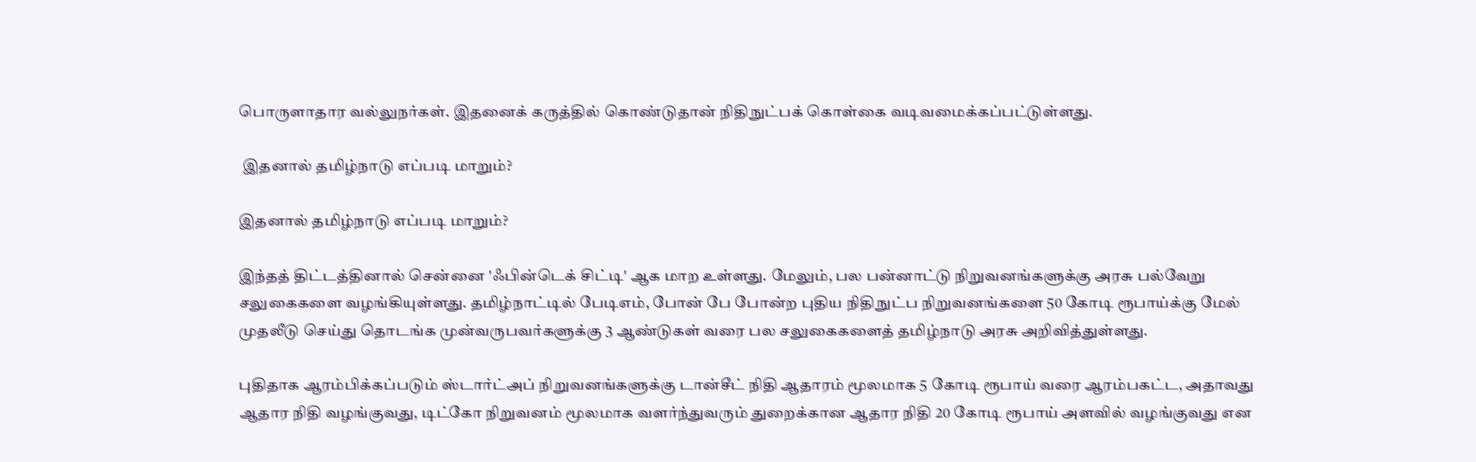பொருளாதார வல்லுநர்கள். இதனைக் கருத்தில் கொண்டுதான் நிதிநுட்பக் கொள்கை வடிவமைக்கப்பட்டுள்ளது.

 இதனால் தமிழ்நாடு எப்படி மாறும்?

இதனால் தமிழ்நாடு எப்படி மாறும்?

இந்தத் திட்டத்தினால் சென்னை 'ஃபின்டெக் சிட்டி' ஆக மாற உள்ளது. மேலும், பல பன்னாட்டு நிறுவனங்களுக்கு அரசு பல்வேறு சலுகைகளை வழங்கியுள்ளது. தமிழ்நாட்டில் பேடிஎம், போன் பே போன்ற புதிய நிதிநுட்ப நிறுவனங்களை 50 கோடி ரூபாய்க்கு மேல் முதலீடு செய்து தொடங்க முன்வருபவர்களுக்கு 3 ஆண்டுகள் வரை பல சலுகைகளைத் தமிழ்நாடு அரசு அறிவித்துள்ளது.

புதிதாக ஆரம்பிக்கப்படும் ஸ்டார்ட்அப் நிறுவனங்களுக்கு டான்சீட் நிதி ஆதாரம் மூலமாக 5 கோடி ரூபாய் வரை ஆரம்பகட்ட, அதாவது ஆதார நிதி வழங்குவது, டிட்கோ நிறுவனம் மூலமாக வளர்ந்துவரும் துறைக்கான ஆதார நிதி 20 கோடி ரூபாய் அளவில் வழங்குவது என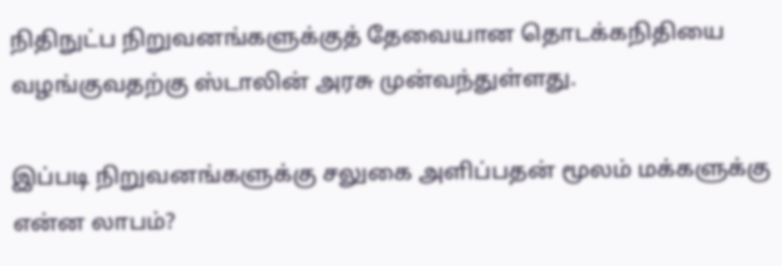நிதிநுட்ப நிறுவனங்களுக்குத் தேவையான தொடக்கநிதியை வழங்குவதற்கு ஸ்டாலின் அரசு முன்வந்துள்ளது.

இப்படி நிறுவனங்களுக்கு சலுகை அளிப்பதன் மூலம் மக்களுக்கு என்ன லாபம்?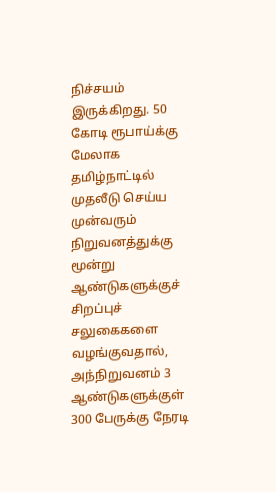நிச்சயம் இருக்கிறது. 50 கோடி ரூபாய்க்கு மேலாக தமிழ்நாட்டில் முதலீடு செய்ய முன்வரும் நிறுவனத்துக்கு மூன்று ஆண்டுகளுக்குச் சிறப்புச் சலுகைகளை வழங்குவதால், அந்நிறுவனம் 3 ஆண்டுகளுக்குள் 300 பேருக்கு நேரடி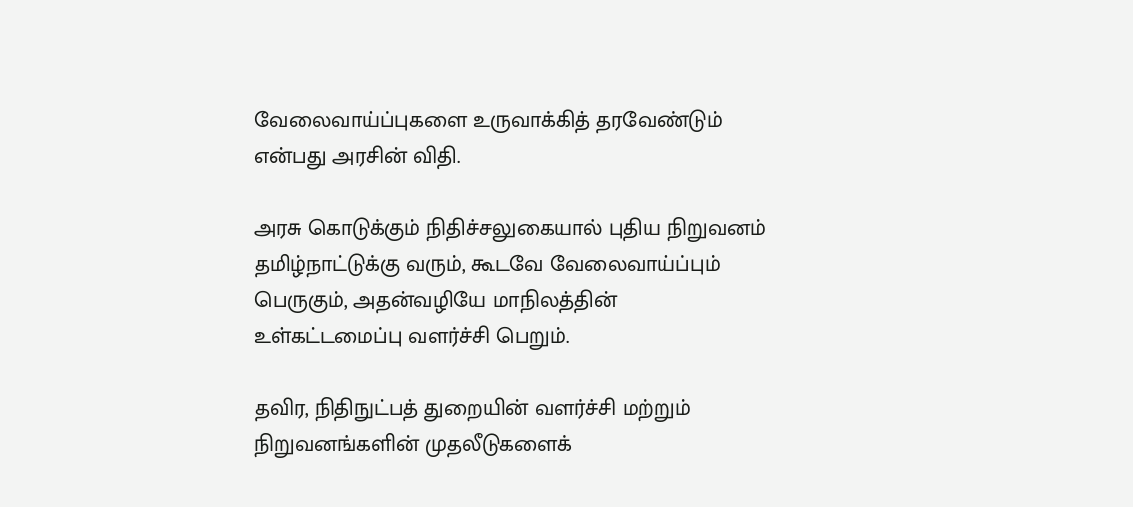வேலைவாய்ப்புகளை உருவாக்கித் தரவேண்டும் என்பது அரசின் விதி.

அரசு கொடுக்கும் நிதிச்சலுகையால் புதிய நிறுவனம் தமிழ்நாட்டுக்கு வரும், கூடவே வேலைவாய்ப்பும் பெருகும், அதன்வழியே மாநிலத்தின் உள்கட்டமைப்பு வளர்ச்சி பெறும்.

தவிர, நிதிநுட்பத் துறையின் வளர்ச்சி மற்றும் நிறுவனங்களின் முதலீடுகளைக்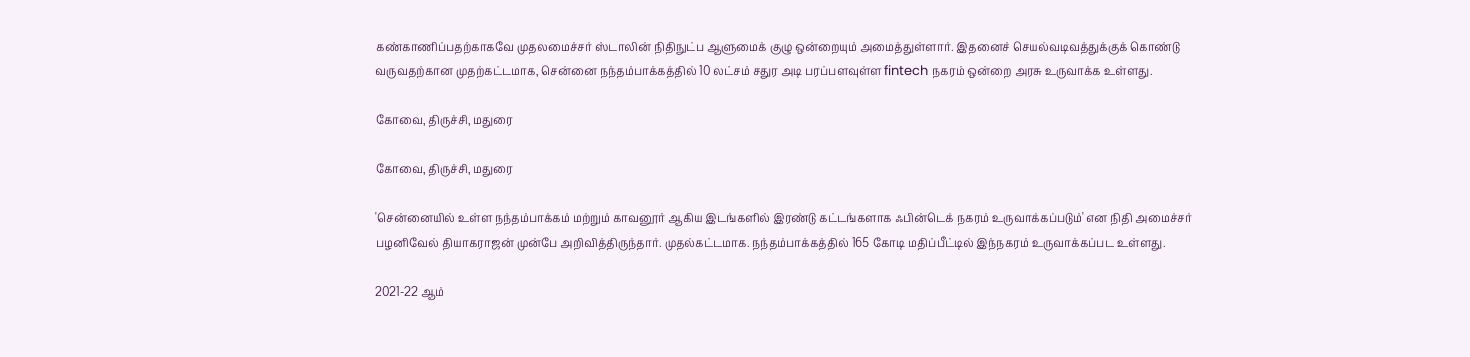கண்காணிப்பதற்காகவே முதலமைச்சர் ஸ்டாலின் நிதிநுட்ப ஆளுமைக் குழு ஒன்றையும் அமைத்துள்ளார். இதனைச் செயல்வடிவத்துக்குக் கொண்டு வருவதற்கான முதற்கட்டமாக, சென்னை நந்தம்பாக்கத்தில் 10 லட்சம் சதுர அடி பரப்பளவுள்ள fintech நகரம் ஒன்றை அரசு உருவாக்க உள்ளது.

கோவை, திருச்சி, மதுரை

கோவை, திருச்சி, மதுரை

'சென்னையில் உள்ள நந்தம்பாக்கம் மற்றும் காவனூர் ஆகிய இடங்களில் இரண்டு கட்டங்களாக ஃபின்டெக் நகரம் உருவாக்கப்படும்' என நிதி அமைச்சர் பழனிவேல் தியாகராஜன் முன்பே அறிவித்திருந்தார். முதல்கட்டமாக. நந்தம்பாக்கத்தில் 165 கோடி மதிப்பீட்டில் இந்நகரம் உருவாக்கப்பட உள்ளது.

2021-22 ஆம்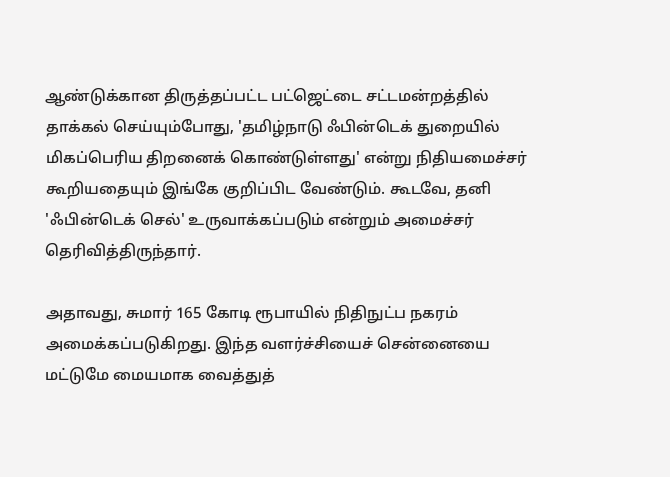ஆண்டுக்கான திருத்தப்பட்ட பட்ஜெட்டை சட்டமன்றத்தில் தாக்கல் செய்யும்போது, 'தமிழ்நாடு ஃபின்டெக் துறையில் மிகப்பெரிய திறனைக் கொண்டுள்ளது' என்று நிதியமைச்சர் கூறியதையும் இங்கே குறிப்பிட வேண்டும். கூடவே, தனி 'ஃபின்டெக் செல்' உருவாக்கப்படும் என்றும் அமைச்சர் தெரிவித்திருந்தார்.

அதாவது, சுமார் 165 கோடி ரூபாயில் நிதிநுட்ப நகரம் அமைக்கப்படுகிறது. இந்த வளர்ச்சியைச் சென்னையை மட்டுமே மையமாக வைத்துத்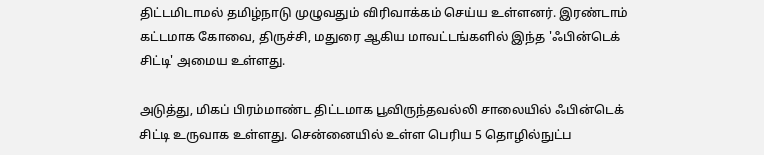திட்டமிடாமல் தமிழ்நாடு முழுவதும் விரிவாக்கம் செய்ய உள்ளனர். இரண்டாம் கட்டமாக கோவை, திருச்சி, மதுரை ஆகிய மாவட்டங்களில் இந்த 'ஃபின்டெக் சிட்டி' அமைய உள்ளது.

அடுத்து, மிகப் பிரம்மாண்ட திட்டமாக பூவிருந்தவல்லி சாலையில் ஃபின்டெக் சிட்டி உருவாக உள்ளது. சென்னையில் உள்ள பெரிய 5 தொழில்நுட்ப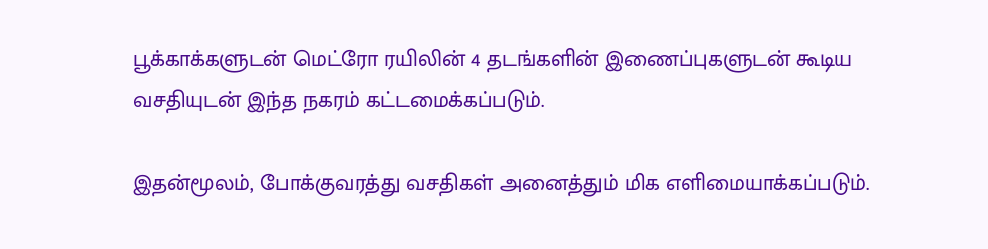பூக்காக்களுடன் மெட்ரோ ரயிலின் 4 தடங்களின் இணைப்புகளுடன் கூடிய வசதியுடன் இந்த நகரம் கட்டமைக்கப்படும்.

இதன்மூலம், போக்குவரத்து வசதிகள் அனைத்தும் மிக எளிமையாக்கப்படும்.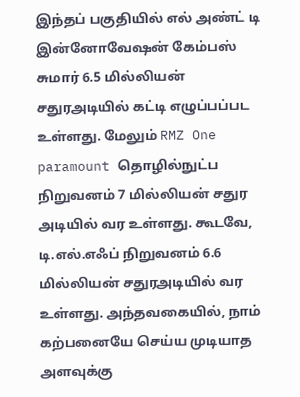இந்தப் பகுதியில் எல் அண்ட் டி இன்னோவேஷன் கேம்பஸ் சுமார் 6.5 மில்லியன் சதுரஅடியில் கட்டி எழுப்பப்பட உள்ளது. மேலும் RMZ One paramount தொழில்நுட்ப நிறுவனம் 7 மில்லியன் சதுர அடியில் வர உள்ளது. கூடவே, டி.எல்.எஃப் நிறுவனம் 6.6 மில்லியன் சதுரஅடியில் வர உள்ளது. அந்தவகையில், நாம் கற்பனையே செய்ய முடியாத அளவுக்கு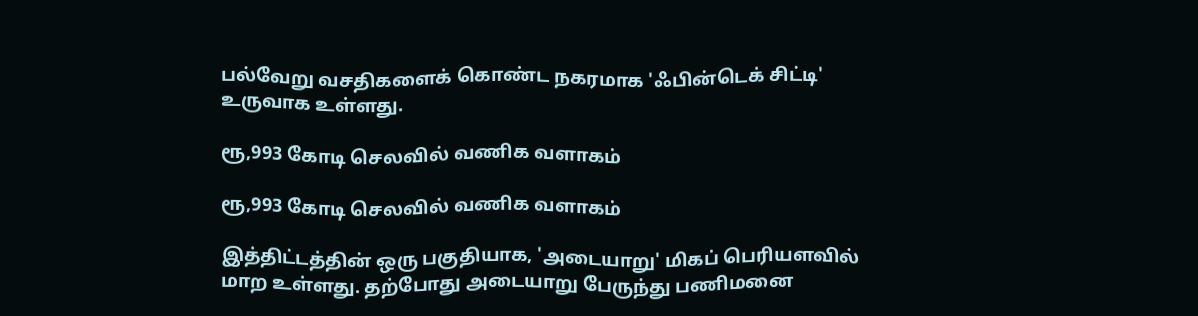பல்வேறு வசதிகளைக் கொண்ட நகரமாக 'ஃபின்டெக் சிட்டி' உருவாக உள்ளது.

ரூ,993 கோடி செலவில் வணிக வளாகம்

ரூ,993 கோடி செலவில் வணிக வளாகம்

இத்திட்டத்தின் ஒரு பகுதியாக, 'அடையாறு' மிகப் பெரியளவில் மாற உள்ளது. தற்போது அடையாறு பேருந்து பணிமனை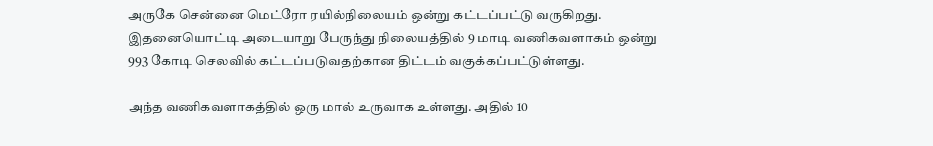அருகே சென்னை மெட்ரோ ரயில்நிலையம் ஒன்று கட்டப்பட்டு வருகிறது. இதனையொட்டி அடையாறு பேருந்து நிலையத்தில் 9 மாடி வணிகவளாகம் ஒன்று 993 கோடி செலவில் கட்டப்படுவதற்கான திட்டம் வகுக்கப்பட்டுள்ளது.

அந்த வணிகவளாகத்தில் ஒரு மால் உருவாக உள்ளது. அதில் 10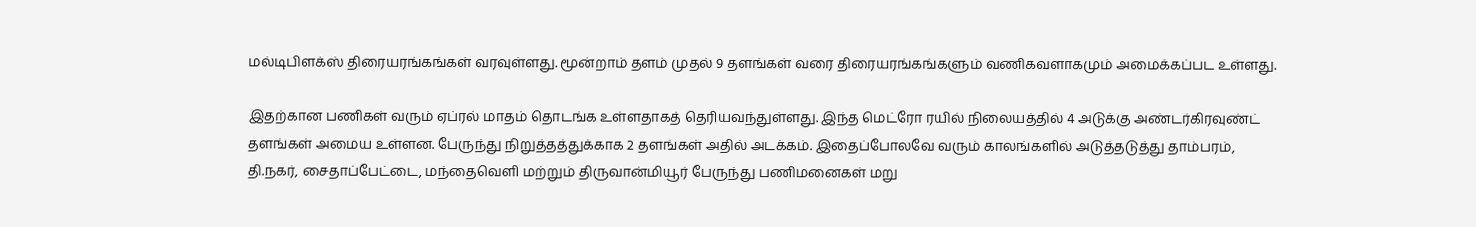மல்டிபிளக்ஸ் திரையரங்கங்கள் வரவுள்ளது. மூன்றாம் தளம் முதல் 9 தளங்கள் வரை திரையரங்கங்களும் வணிகவளாகமும் அமைக்கப்பட உள்ளது.

இதற்கான பணிகள் வரும் ஏப்ரல் மாதம் தொடங்க உள்ளதாகத் தெரியவந்துள்ளது. இந்த மெட்ரோ ரயில் நிலையத்தில் 4 அடுக்கு அண்டர்கிரவுண்ட் தளங்கள் அமைய உள்ளன. பேருந்து நிறுத்தத்துக்காக 2 தளங்கள் அதில் அடக்கம். இதைப்போலவே வரும் காலங்களில் அடுத்தடுத்து தாம்பரம், தி.நகர், சைதாப்பேட்டை, மந்தைவெளி மற்றும் திருவான்மியூர் பேருந்து பணிமனைகள் மறு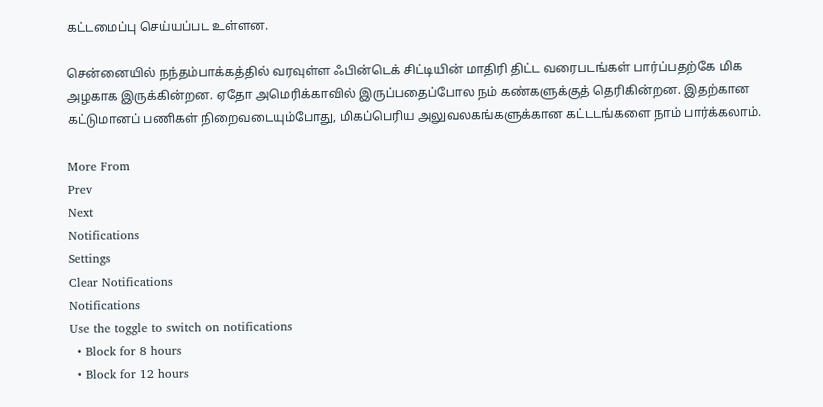கட்டமைப்பு செய்யப்பட உள்ளன.

சென்னையில் நந்தம்பாக்கத்தில் வரவுள்ள ஃபின்டெக் சிட்டியின் மாதிரி திட்ட வரைபடங்கள் பார்ப்பதற்கே மிக அழகாக இருக்கின்றன. ஏதோ அமெரிக்காவில் இருப்பதைப்போல நம் கண்களுக்குத் தெரிகின்றன. இதற்கான கட்டுமானப் பணிகள் நிறைவடையும்போது, மிகப்பெரிய அலுவலகங்களுக்கான கட்டடங்களை நாம் பார்க்கலாம்.

More From
Prev
Next
Notifications
Settings
Clear Notifications
Notifications
Use the toggle to switch on notifications
  • Block for 8 hours
  • Block for 12 hours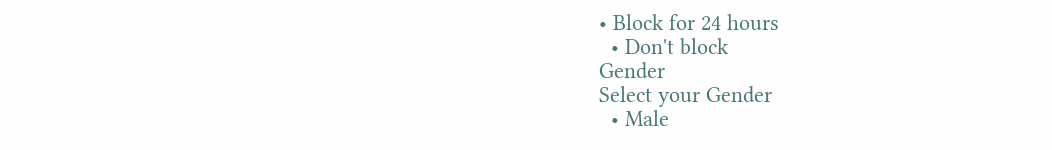• Block for 24 hours
  • Don't block
Gender
Select your Gender
  • Male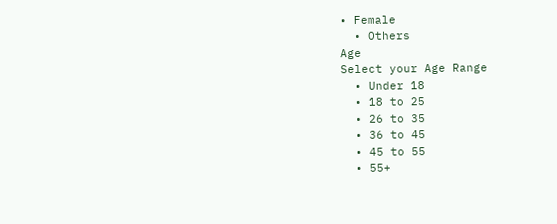• Female
  • Others
Age
Select your Age Range
  • Under 18
  • 18 to 25
  • 26 to 35
  • 36 to 45
  • 45 to 55
  • 55+